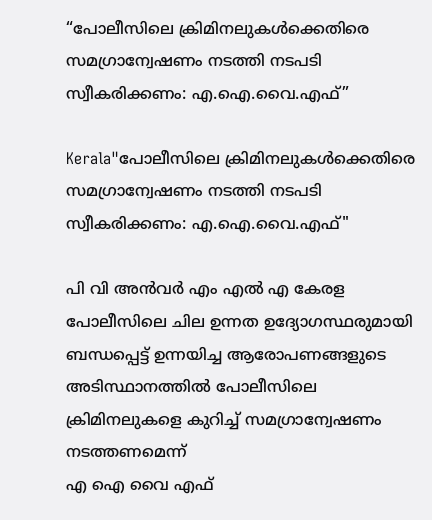“പോലീസിലെ ക്രിമിനലുകൾക്കെതിരെ സമഗ്രാന്വേഷണം നടത്തി നടപടി സ്വീകരിക്കണം: എ.ഐ.വൈ.എഫ്”

Kerala"പോലീസിലെ ക്രിമിനലുകൾക്കെതിരെ സമഗ്രാന്വേഷണം നടത്തി നടപടി സ്വീകരിക്കണം: എ.ഐ.വൈ.എഫ്"

പി വി അൻവർ എം എൽ എ കേരള പോലീസിലെ ചില ഉന്നത ഉദ്യോഗസ്ഥരുമായി ബന്ധപ്പെട്ട് ഉന്നയിച്ച ആരോപണങ്ങളുടെ അടിസ്ഥാനത്തിൽ പോലീസിലെ ക്രിമിനലുകളെ കുറിച്ച് സമഗ്രാന്വേഷണം നടത്തണമെന്ന്
എ ഐ വൈ എഫ്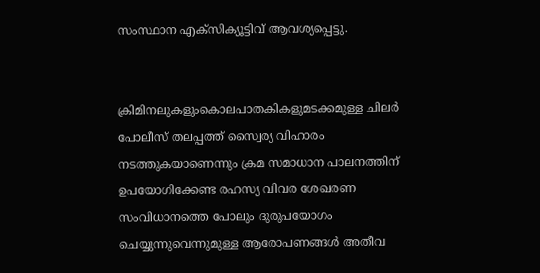സംസ്ഥാന എക്‌സിക്യൂട്ടിവ് ആവശ്യപ്പെട്ടു.


ക്രിമിനലുകളുംകൊലപാതകികളുമടക്കമുള്ള ചിലർ പോലീസ് തലപ്പത്ത് സ്വൈര്യ വിഹാരം നടത്തുകയാണെന്നും ക്രമ സമാധാന പാലനത്തിന് ഉപയോഗിക്കേണ്ട രഹസ്യ വിവര ശേഖരണ സംവിധാനത്തെ പോലും ദുരുപയോഗം ചെയ്യുന്നുവെന്നുമുള്ള ആരോപണങ്ങൾ അതീവ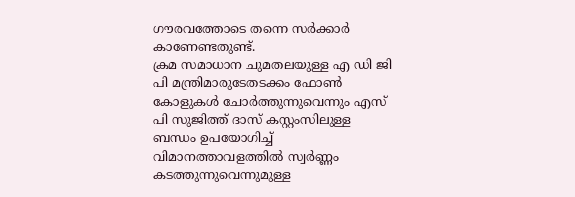ഗൗരവത്തോടെ തന്നെ സർക്കാർ കാണേണ്ടതുണ്ട്.
ക്രമ സമാധാന ചുമതലയുള്ള എ ഡി ജി പി മന്ത്രിമാരുടേതടക്കം ഫോൺ കോളുകൾ ചോർത്തുന്നുവെന്നും എസ് പി സുജിത്ത് ദാസ് കസ്റ്റംസിലുള്ള ബന്ധം ഉപയോഗിച്ച് വിമാനത്താവളത്തിൽ സ്വർണ്ണം കടത്തുന്നുവെന്നുമുള്ള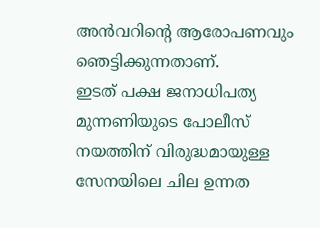അൻവറിന്റെ ആരോപണവും ഞെട്ടിക്കുന്നതാണ്.
ഇടത് പക്ഷ ജനാധിപത്യ മുന്നണിയുടെ പോലീസ് നയത്തിന് വിരുദ്ധമായുള്ള സേനയിലെ ചില ഉന്നത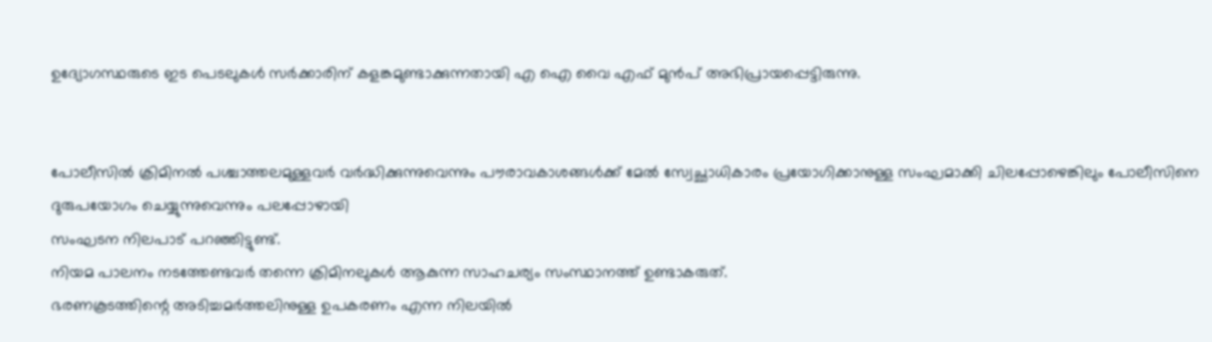ഉദ്യോഗസ്ഥരുടെ ഇട പെടലുകൾ സർക്കാരിന് കളങ്കമുണ്ടാക്കുന്നതായി എ ഐ വൈ എഫ് മുൻപ് അഭിപ്രായപ്പെട്ടിരുന്നു.


പോലീസിൽ ക്രിമിനൽ പശ്ചാത്തലമുള്ളവർ വർദ്ധിക്കുന്നുവെന്നും പൗരാവകാശങ്ങൾക്ക് മേൽ സ്വേച്ഛാധികാരം പ്രയോഗിക്കാനുള്ള സംഘമാക്കി ചിലപ്പോഴെങ്കിലും പോലീസിനെ ദുരുപയോഗം ചെയ്യുന്നുവെന്നും പലപ്പോഴായി
സംഘടന നിലപാട് പറഞ്ഞിട്ടുണ്ട്.
നിയമ പാലനം നടത്തേണ്ടവർ തന്നെ ക്രിമിനലുകൾ ആകുന്ന സാഹചര്യം സംസ്ഥാനത്ത് ഉണ്ടാകരുത്.
ഭരണകൂടത്തിന്റെ അടിച്ചമർത്തലിനുള്ള ഉപകരണം എന്ന നിലയിൽ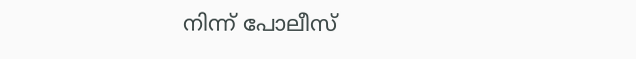നിന്ന് പോലീസ്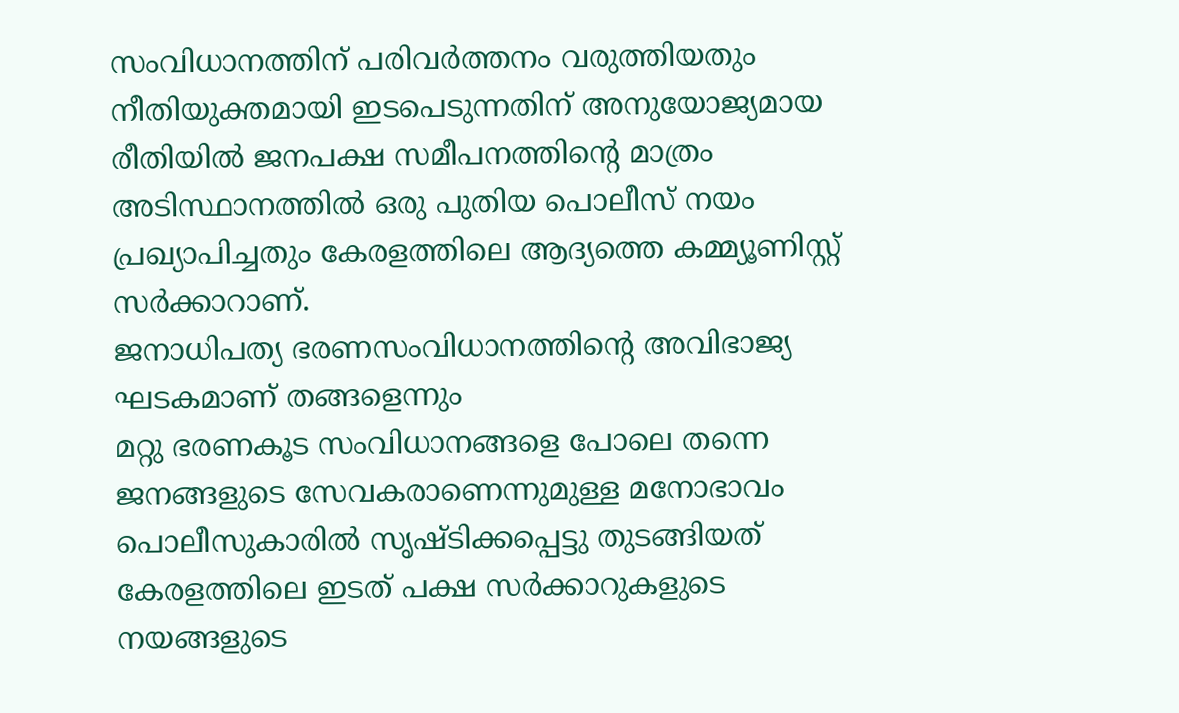സംവിധാനത്തിന് പരിവർത്തനം വരുത്തിയതും നീതിയുക്തമായി ഇടപെടുന്നതിന് അനുയോജ്യമായ രീതിയിൽ ജനപക്ഷ സമീപനത്തിന്റെ മാത്രം അടിസ്ഥാനത്തിൽ ഒരു പുതിയ പൊലീസ് നയം പ്രഖ്യാപിച്ചതും കേരളത്തിലെ ആദ്യത്തെ കമ്മ്യൂണിസ്റ്റ്‌ സർക്കാറാണ്.
ജനാധിപത്യ ഭരണസംവിധാനത്തിന്റെ അവിഭാജ്യ ഘടകമാണ് തങ്ങളെന്നും
മറ്റു ഭരണകൂട സംവിധാനങ്ങളെ പോലെ തന്നെ ജനങ്ങളുടെ സേവകരാണെന്നുമുള്ള മനോഭാവം പൊലീസുകാരിൽ സൃഷ്ടിക്കപ്പെട്ടു തുടങ്ങിയത് കേരളത്തിലെ ഇടത് പക്ഷ സർക്കാറുകളുടെ നയങ്ങളുടെ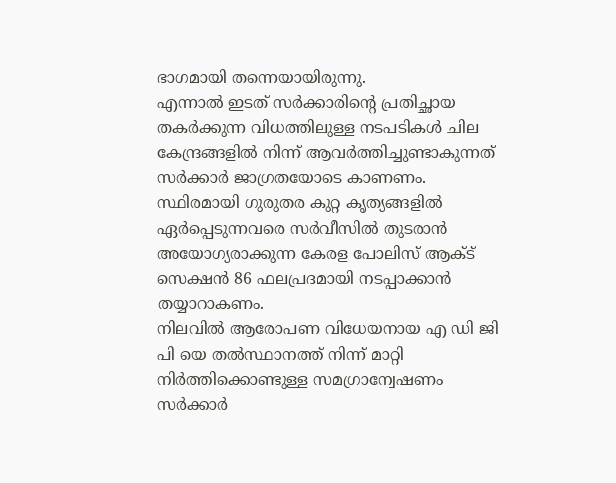ഭാഗമായി തന്നെയായിരുന്നു.
എന്നാൽ ഇടത് സർക്കാരിന്റെ പ്രതിച്ഛായ തകർക്കുന്ന വിധത്തിലുള്ള നടപടികൾ ചില കേന്ദ്രങ്ങളിൽ നിന്ന് ആവർത്തിച്ചുണ്ടാകുന്നത് സർക്കാർ ജാഗ്രതയോടെ കാണണം.
സ്ഥിരമായി ഗുരുതര കുറ്റ കൃത്യങ്ങളിൽ ഏർപ്പെടുന്നവരെ സർവീസിൽ തുടരാൻ അയോഗ്യരാക്കുന്ന കേരള പോലിസ് ആക്ട് സെക്ഷൻ 86 ഫലപ്രദമായി നടപ്പാക്കാൻ തയ്യാറാകണം.
നിലവിൽ ആരോപണ വിധേയനായ എ ഡി ജി പി യെ തൽസ്ഥാനത്ത് നിന്ന് മാറ്റി നിർത്തിക്കൊണ്ടുള്ള സമഗ്രാന്വേഷണം സർക്കാർ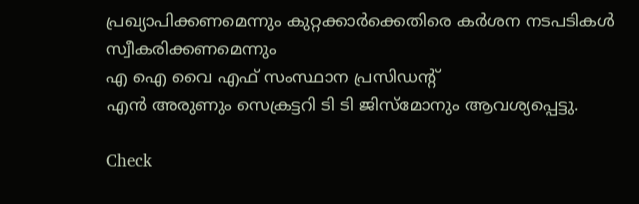പ്രഖ്യാപിക്കണമെന്നും കുറ്റക്കാർക്കെതിരെ കർശന നടപടികൾ സ്വീകരിക്കണമെന്നും
എ ഐ വൈ എഫ് സംസ്ഥാന പ്രസിഡന്റ്‌
എൻ അരുണും സെക്രട്ടറി ടി ടി ജിസ്‌മോനും ആവശ്യപ്പെട്ടു.

Check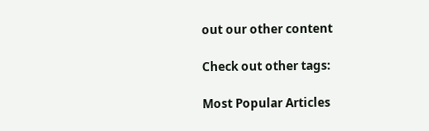out our other content

Check out other tags:

Most Popular Articles